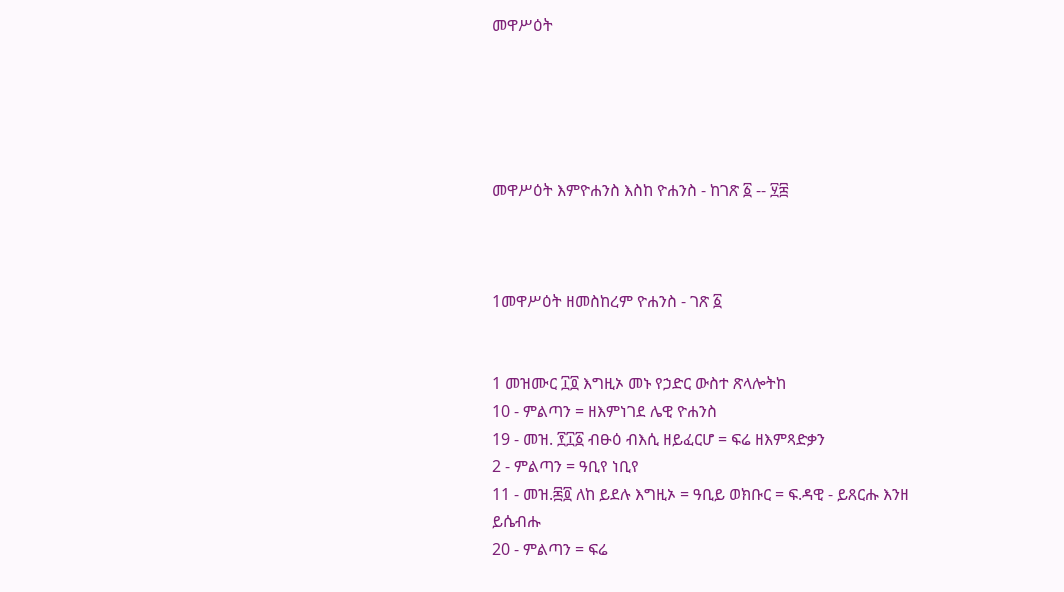መዋሥዕት





መዋሥዕት እምዮሐንስ እስከ ዮሐንስ - ከገጽ ፩ -- ፶፰



1መዋሥዕት ዘመስከረም ዮሐንስ - ገጽ ፩


1 መዝሙር ፲፬ እግዚኦ መኑ የኃድር ውስተ ጽላሎትከ
10 - ምልጣን = ዘእምነገደ ሌዊ ዮሐንስ
19 - መዝ. ፻፲፩ ብፁዕ ብእሲ ዘይፈርሆ = ፍሬ ዘእምጻድቃን
2 - ምልጣን = ዓቢየ ነቢየ
11 - መዝ.፷፬ ለከ ይደሉ እግዚኦ = ዓቢይ ወክቡር = ፍ.ዳዊ - ይጸርሑ እንዘ ይሴብሑ
20 - ምልጣን = ፍሬ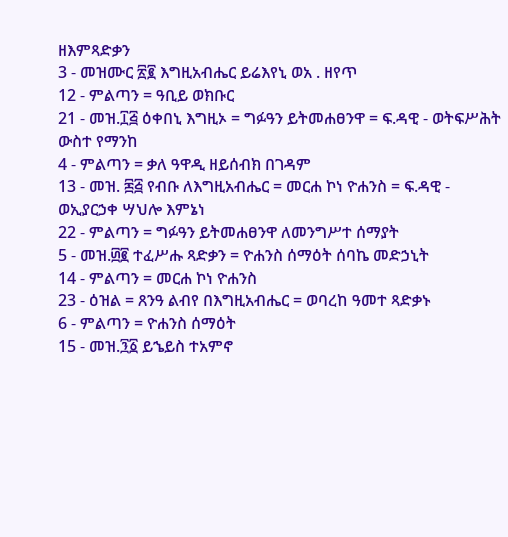ዘእምጻድቃን
3 - መዝሙር ፳፪ እግዚአብሔር ይሬእየኒ ወአ . ዘየጥ
12 - ምልጣን = ዓቢይ ወክቡር
21 - መዝ.፲፭ ዕቀበኒ እግዚኦ = ግፉዓን ይትመሐፀንዋ = ፍ.ዳዊ - ወትፍሥሕት ውስተ የማንከ
4 - ምልጣን = ቃለ ዓዋዲ ዘይሰብክ በገዳም
13 - መዝ. ፷፭ የብቡ ለእግዚአብሔር = መርሐ ኮነ ዮሐንስ = ፍ.ዳዊ - ወኢያርኃቀ ሣህሎ እምኔነ
22 - ምልጣን = ግፉዓን ይትመሐፀንዋ ለመንግሥተ ሰማያት
5 - መዝ.፴፪ ተፈሥሑ ጻድቃን = ዮሐንስ ሰማዕት ሰባኬ መድኃኒት
14 - ምልጣን = መርሐ ኮነ ዮሐንስ
23 - ዕዝል = ጸንዓ ልብየ በእግዚአብሔር = ወባረከ ዓመተ ጻድቃኑ
6 - ምልጣን = ዮሐንስ ሰማዕት
15 - መዝ.፺፩ ይኄይስ ተአምኖ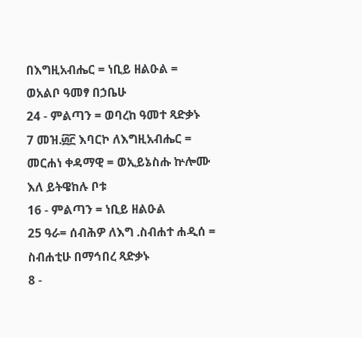በእግዚአብሔር = ነቢይ ዘልዑል = ወአልቦ ዓመፃ በኃቤሁ
24 - ምልጣን = ወባረከ ዓመተ ጻድቃኑ
7 መዝ.፴፫ እባርኮ ለእግዚአብሔር = መርሐነ ቀዳማዊ = ወኢይኔስሑ ኵሎሙ እለ ይትዌከሉ ቦቱ
16 - ምልጣን = ነቢይ ዘልዑል
25 ዓራ= ሰብሕዎ ለእግ .ስብሐተ ሐዲሰ = ስብሐቲሁ በማኅበረ ጻድቃኑ
8 -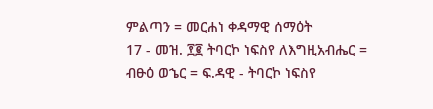ምልጣን = መርሐነ ቀዳማዊ ሰማዕት
17 - መዝ. ፻፪ ትባርኮ ነፍስየ ለእግዚአብሔር = ብፁዕ ወኄር = ፍ.ዳዊ - ትባርኮ ነፍስየ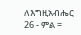ለእግዚአብሔር
26 - ምል =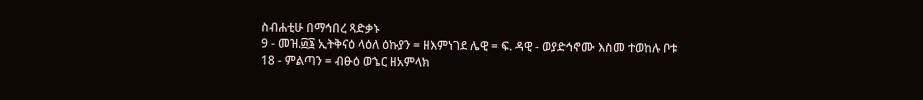ስብሐቲሁ በማኅበረ ጻድቃኑ
9 - መዝ.፴፮ ኢትቅናዕ ላዕለ ዕኩያን = ዘእምነገደ ሌዊ = ፍ. ዳዊ - ወያድኅኖሙ እስመ ተወከሉ ቦቱ
18 - ምልጣን = ብፁዕ ወኄር ዘአምላክ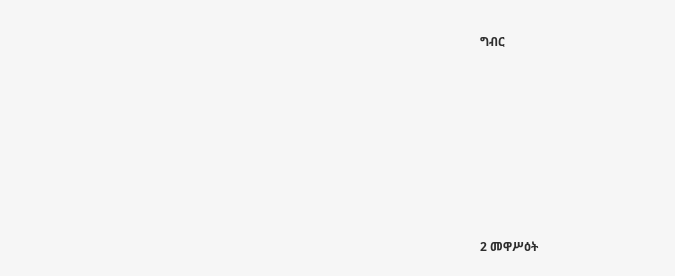ግብር








2 መዋሥዕት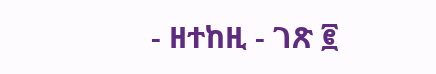- ዘተከዚ - ገጽ ፪